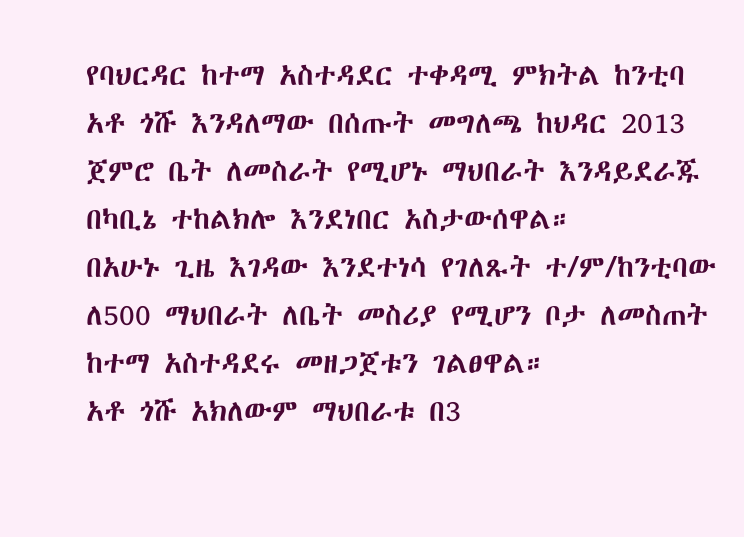የባህርዳር ከተማ አስተዳደር ተቀዳሚ ምክትል ከንቲባ አቶ ጎሹ እንዳለማው በሰጡት መግለጫ ከህዳር 2013 ጀምሮ ቤት ለመስራት የሚሆኑ ማህበራት እንዳይደራጁ በካቢኔ ተከልክሎ እንደነበር አስታውሰዋል።
በአሁኑ ጊዜ እገዳው እንደተነሳ የገለጹት ተ/ም/ከንቲባው ለ500 ማህበራት ለቤት መስሪያ የሚሆን ቦታ ለመስጠት ከተማ አስተዳደሩ መዘጋጀቱን ገልፀዋል።
አቶ ጎሹ አክለውም ማህበራቱ በ3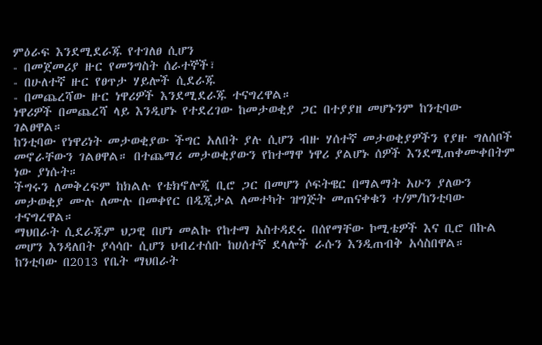ምዕራፍ እንደሚደራጁ የተገለፀ ሲሆን
- በመጀመሪያ ዙር የመንግስት ሰራተኞች፣
- በሁለተኛ ዙር የፀጥታ ሃይሎች ሲደራጁ
- በመጨረሻው ዙር ነዋሪዎች እንደሚደራጁ ተናግረዋል።
ነዋሪዎች በመጨረሻ ላይ እንዲሆኑ የተደረገው ከመታወቂያ ጋር በተያያዘ መሆኑንም ከንቲባው ገልፀዋል።
ከንቲባው የነዋሪነት መታወቂያው ችግር አለበት ያሉ ሲሆን ብዙ ሃሰተኛ መታወቂያዎችን የያዙ ግለሰቦች መኖራቸውን ገልፀዋል። በተጨማሪ መታወቂያውን የከተማዋ ነዋሪ ያልሆኑ ሰዎች እንደሚጠቀሙቀበትም ነው ያነሱት።
ችግሩን ለመቅረፍም ከክልሉ የቴክኖሎጂ ቢሮ ጋር በመሆን ሶፍትዌር በማልማት አሁን ያለውን መታወቂያ ሙሉ ለሙሉ በመቀየር በዲጂታል ለመተካት ዝግጅት መጠናቀቁን ተ/ም/ከንቲባው ተናግረዋል።
ማህበራት ሲደራጁም ህጋዊ በሆነ መልኩ የከተማ አስተዳደሩ በሰየማቸው ኮሚቴዎች እና ቢሮ በኩል መሆን እንዳለበት ያሳሳቡ ሲሆን ህብረተሰቡ ከሀሰተኛ ደላሎች ራሱን እንዲጠብቅ አሳስበዋል።
ከንቲባው በ2013 የቤት ማህበራት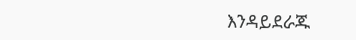እንዳይደራጁ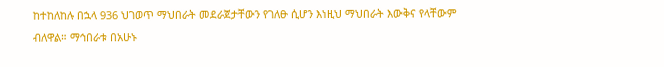ከተከለከሉ በኋላ 936 ህገወጥ ማህበራት መደራጀታቸውን የገለፁ ሲሆን እነዚህ ማህበራት እውቅና የላቸውም ብለዋል። ማኅበራቱ በአሁኑ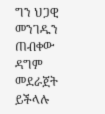ግን ህጋዊ መንገዱን ጠብቀው ዳግም መደራጀት ይችላሉ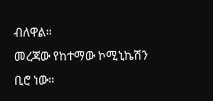ብለዋል።
መረጃው የከተማው ኮሚኒኬሽን ቢሮ ነው።